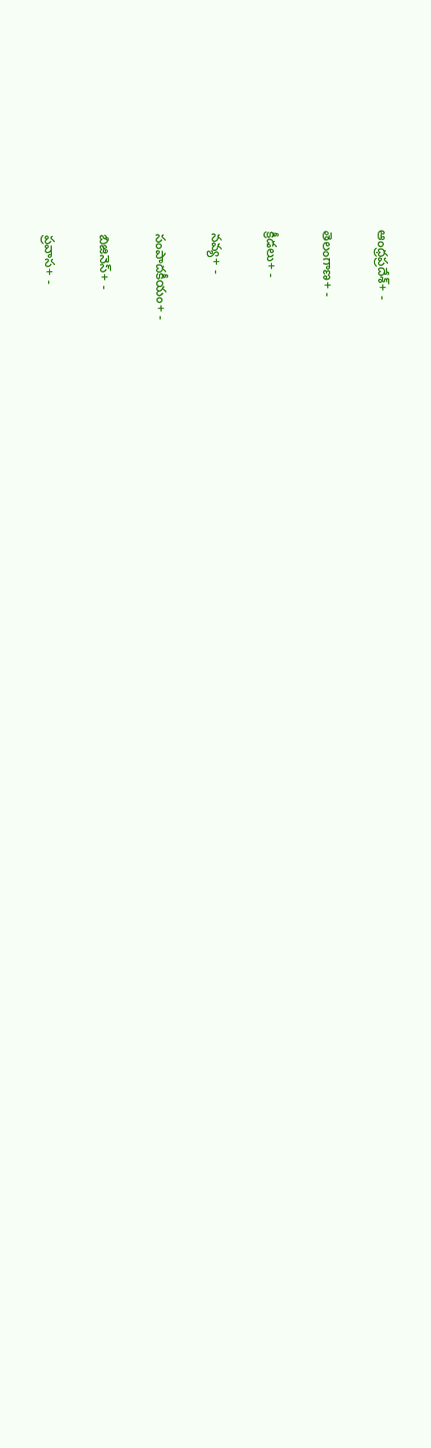ఆంధ్రప్రదేశ్+ -

తెలంగాణ+ -

క్రీడలు+ -

నవ్య+ -

సంపాదకీయం+ -

బిజినెస్+ -

ప్రవాస+ -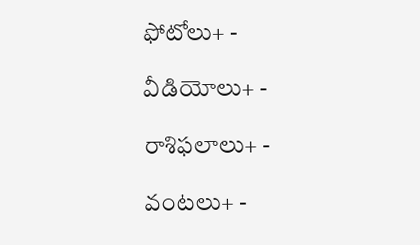ఫోటోలు+ -

వీడియోలు+ -

రాశిఫలాలు+ -

వంటలు+ -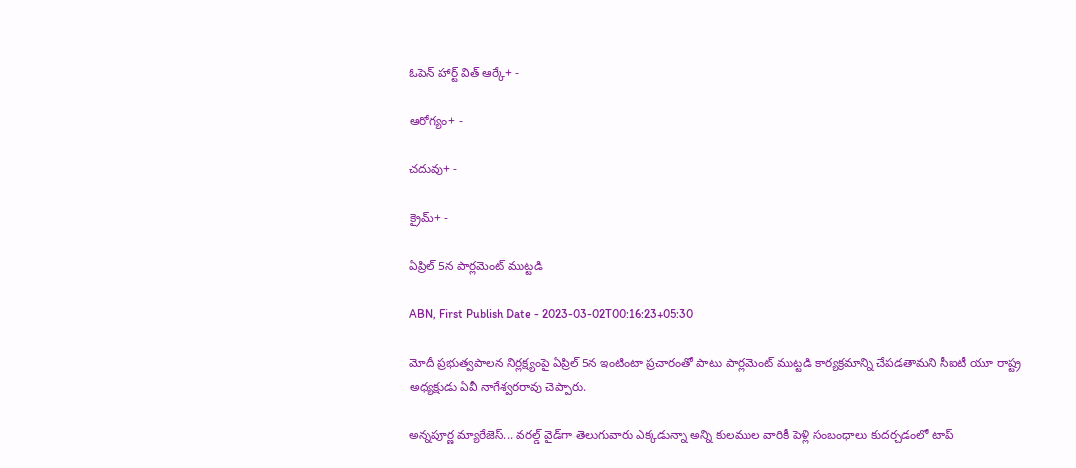ఓపెన్ హార్ట్ విత్ ఆర్కే+ -

ఆరోగ్యం+ -

చదువు+ -

క్రైమ్+ -

ఏప్రిల్‌ 5న పార్లమెంట్‌ ముట్టడి

ABN, First Publish Date - 2023-03-02T00:16:23+05:30

మోదీ ప్రభుత్వపాలన నిర్లక్ష్యంపై ఏప్రిల్‌ 5న ఇంటింటా ప్రచారంతో పాటు పార్లమెంట్‌ ముట్టడి కార్యక్రమాన్ని చేపడతామని సీఐటీ యూ రాష్ట్ర అధ్యక్షుడు ఏవీ నాగేశ్వరరావు చెప్పారు.

అన్నపూర్ణ మ్యారేజెస్... వరల్డ్ వైడ్‌గా తెలుగువారు ఎక్కడున్నా అన్ని కులముల వారికీ పెళ్లి సంబంధాలు కుదర్చడంలో టాప్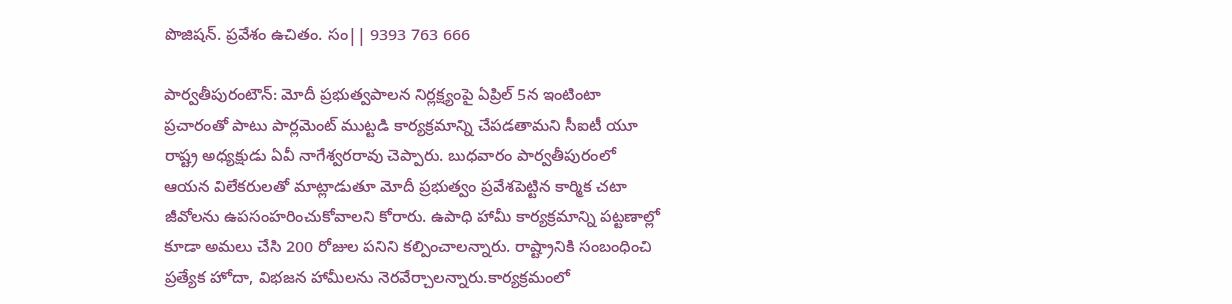పొజిషన్. ప్రవేశం ఉచితం. సం|| 9393 763 666

పార్వతీపురంటౌన్‌: మోదీ ప్రభుత్వపాలన నిర్లక్ష్యంపై ఏప్రిల్‌ 5న ఇంటింటా ప్రచారంతో పాటు పార్లమెంట్‌ ముట్టడి కార్యక్రమాన్ని చేపడతామని సీఐటీ యూ రాష్ట్ర అధ్యక్షుడు ఏవీ నాగేశ్వరరావు చెప్పారు. బుధవారం పార్వతీపురంలో ఆయన విలేకరులతో మాట్లాడుతూ మోదీ ప్రభుత్వం ప్రవేశపెట్టిన కార్మిక చటా జీవోలను ఉపసంహరించుకోవాలని కోరారు. ఉపాధి హామీ కార్యక్రమాన్ని పట్టణాల్లో కూడా అమలు చేసి 200 రోజుల పనిని కల్పించాలన్నారు. రాష్ట్రానికి సంబంధించి ప్రత్యేక హోదా, విభజన హామీలను నెరవేర్చాలన్నారు.కార్యక్రమంలో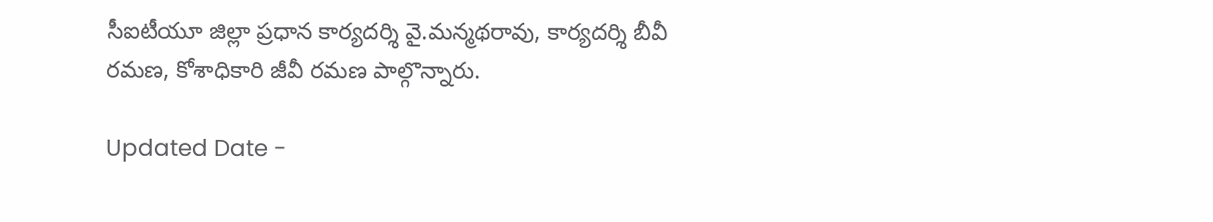సీఐటీయూ జిల్లా ప్రధాన కార్యదర్శి వై.మన్మథరావు, కార్యదర్శి బీవీ రమణ, కోశాధికారి జీవీ రమణ పాల్గొన్నారు.

Updated Date -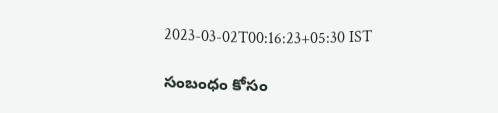2023-03-02T00:16:23+05:30 IST

సంబంధం కోసం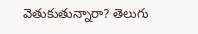వెతుకుతున్నారా? తెలుగు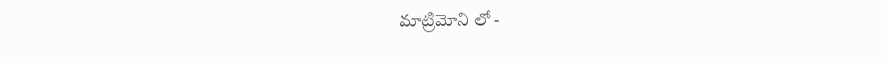మాట్రిమోని లో -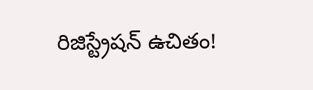రిజిస్ట్రేషన్ ఉచితం!